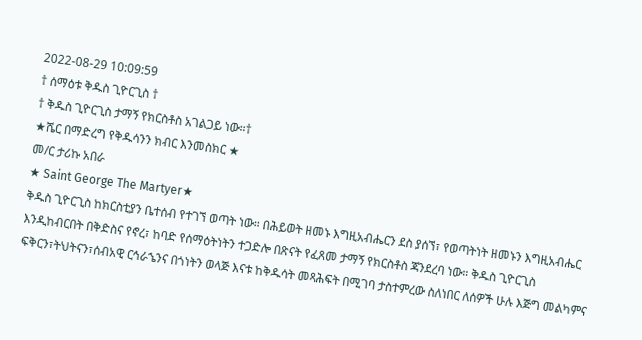2022-08-29 10:09:59
† ሰማዕቱ ቅዱስ ጊዮርጊስ †
† ቅዱስ ጊዮርጊስ ታማኝ የክርስቶስ አገልጋይ ነው።†
★ሼር በማድረግ የቅዱሳንን ክብር እንመስክር ★
መ/ር ታሪኩ አበራ
★ Saint George The Martyer★
ቅዱስ ጊዮርጊስ ከክርስቲያን ቤተሰብ የተገኘ ወጣት ነው። በሕይወት ዘመኑ እግዚአብሔርን ደስ ያሰኘ፣ የወጣትነት ዘመኑን እግዚአብሔር እንዲከብርበት በቅድስና የኖረ፣ ከባድ የሰማዕትነትን ተጋድሎ በጽናት የፈጸመ ታማኝ የክርስቶስ ጃንደረባ ነው። ቅዱስ ጊዮርጊስ ፍቅርን፣ትህትናን፣ሰብአዊ ርኅራኄንና በጎነትን ወላጅ እናቱ ከቅዱሳት መጻሕፍት በሚገባ ታስተምረው ስለነበር ለሰዎች ሁሉ እጅግ መልካምና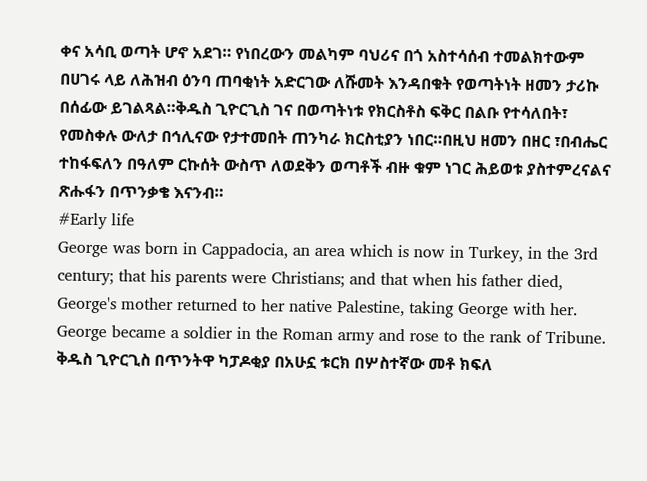ቀና አሳቢ ወጣት ሆኖ አደገ። የነበረውን መልካም ባህሪና በጎ አስተሳሰብ ተመልክተውም በሀገሩ ላይ ለሕዝብ ዕንባ ጠባቂነት አድርገው ለሹመት እንዳበቁት የወጣትነት ዘመን ታሪኩ በሰፊው ይገልጻል።ቅዱስ ጊዮርጊስ ገና በወጣትነቱ የክርስቶስ ፍቅር በልቡ የተሳለበት፣ የመስቀሉ ውለታ በኅሊናው የታተመበት ጠንካራ ክርስቲያን ነበር።በዚህ ዘመን በዘር ፣በብሔር ተከፋፍለን በዓለም ርኩሰት ውስጥ ለወደቅን ወጣቶች ብዙ ቁም ነገር ሕይወቱ ያስተምረናልና ጽሑፋን በጥንቃቄ እናንብ።
#Early life
George was born in Cappadocia, an area which is now in Turkey, in the 3rd century; that his parents were Christians; and that when his father died, George's mother returned to her native Palestine, taking George with her. George became a soldier in the Roman army and rose to the rank of Tribune.
ቅዱስ ጊዮርጊስ በጥንትዋ ካፓዶቂያ በአሁኗ ቱርክ በሦስተኛው መቶ ክፍለ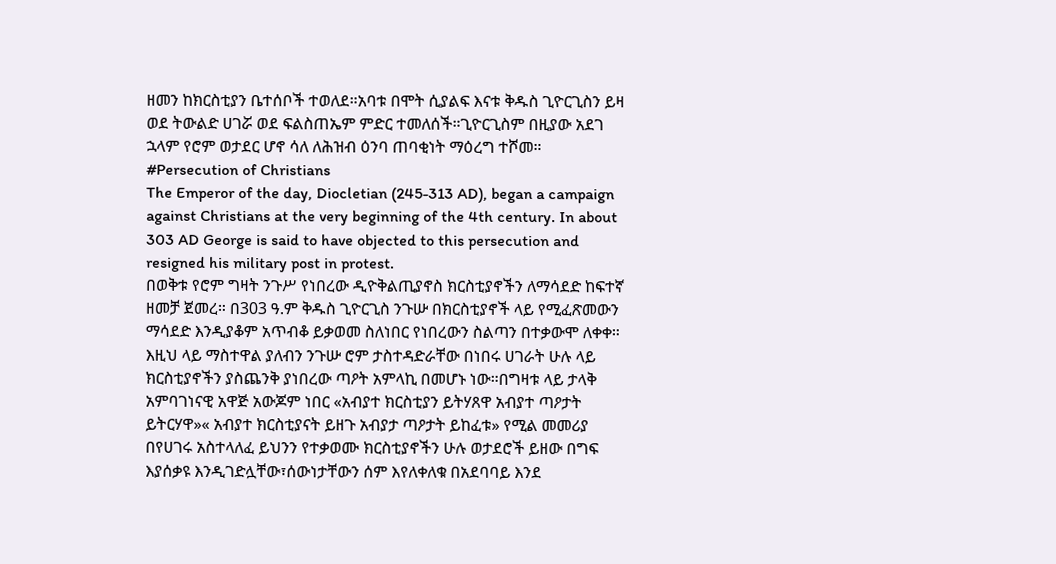ዘመን ከክርስቲያን ቤተሰቦች ተወለደ።አባቱ በሞት ሲያልፍ እናቱ ቅዱስ ጊዮርጊስን ይዛ ወደ ትውልድ ሀገሯ ወደ ፍልስጠኤም ምድር ተመለሰች።ጊዮርጊስም በዚያው አደገ ኋላም የሮም ወታደር ሆኖ ሳለ ለሕዝብ ዕንባ ጠባቂነት ማዕረግ ተሾመ።
#Persecution of Christians
The Emperor of the day, Diocletian (245-313 AD), began a campaign against Christians at the very beginning of the 4th century. In about 303 AD George is said to have objected to this persecution and resigned his military post in protest.
በወቅቱ የሮም ግዛት ንጉሥ የነበረው ዲዮቅልጢያኖስ ክርስቲያኖችን ለማሳደድ ከፍተኛ ዘመቻ ጀመረ። በ303 ዓ.ም ቅዱስ ጊዮርጊስ ንጉሡ በክርስቲያኖች ላይ የሚፈጽመውን ማሳደድ እንዲያቆም አጥብቆ ይቃወመ ስለነበር የነበረውን ስልጣን በተቃውሞ ለቀቀ።
እዚህ ላይ ማስተዋል ያለብን ንጉሡ ሮም ታስተዳድራቸው በነበሩ ሀገራት ሁሉ ላይ ክርስቲያኖችን ያስጨንቅ ያነበረው ጣዖት አምላኪ በመሆኑ ነው።በግዛቱ ላይ ታላቅ አምባገነናዊ አዋጅ አውጆም ነበር «አብያተ ክርስቲያን ይትሃጸዋ አብያተ ጣዖታት ይትርሃዋ»« አብያተ ክርስቲያናት ይዘጉ አብያታ ጣዖታት ይከፈቱ» የሚል መመሪያ በየሀገሩ አስተላለፈ ይህንን የተቃወሙ ክርስቲያኖችን ሁሉ ወታደሮች ይዘው በግፍ እያሰቃዩ እንዲገድሏቸው፣ሰውነታቸውን ሰም እየለቀለቁ በአደባባይ እንደ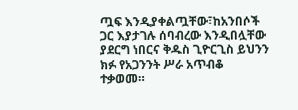ጧፍ እንዲያቀልጧቸው፣ከአንበሶች ጋር እያታገሉ ሰባብረው እንዲበሏቸው ያደርግ ነበርና ቅዱስ ጊዮርጊስ ይህንን ክፉ የአጋንንት ሥራ አጥብቆ ተቃወመ።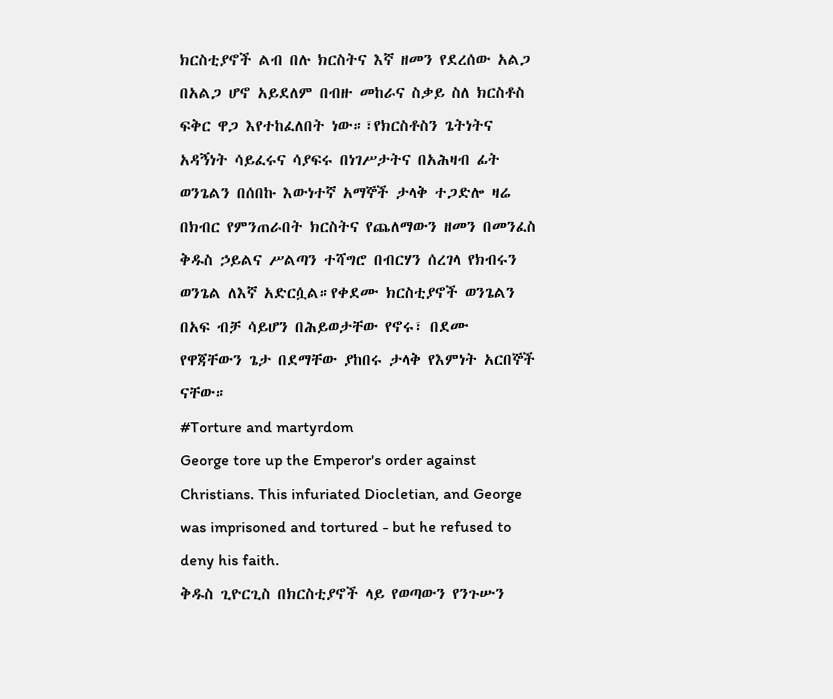ክርስቲያኖች ልብ በሉ ክርስትና እኛ ዘመን የደረሰው አልጋ በአልጋ ሆኖ አይደለም በብዙ መከራና ስቃይ ስለ ክርስቶስ ፍቅር ዋጋ እየተከፈለበት ነው።፣የክርስቶስን ጌትነትና አዳኝነት ሳይፈሩና ሳያፍሩ በነገሥታትና በአሕዛብ ፊት ወንጌልን በሰበኩ እውነተኛ አማኞች ታላቅ ተጋድሎ ዛሬ በክብር የምንጠራበት ክርስትና የጨለማውን ዘመን በመንፈስ ቅዱስ ኃይልና ሥልጣን ተሻግሮ በብርሃን ሰረገላ የክብሩን ወንጌል ለእኛ አድርሷል።የቀደሙ ክርስቲያኖች ወንጌልን በአፍ ብቻ ሳይሆን በሕይወታቸው የኖሩ፣ በደሙ የዋጃቸውን ጌታ በደማቸው ያከበሩ ታላቅ የእምነት አርበኞች ናቸው።
#Torture and martyrdom
George tore up the Emperor's order against Christians. This infuriated Diocletian, and George was imprisoned and tortured - but he refused to deny his faith.
ቅዱስ ጊዮርጊስ በክርስቲያኖች ላይ የወጣውን የንጉሡን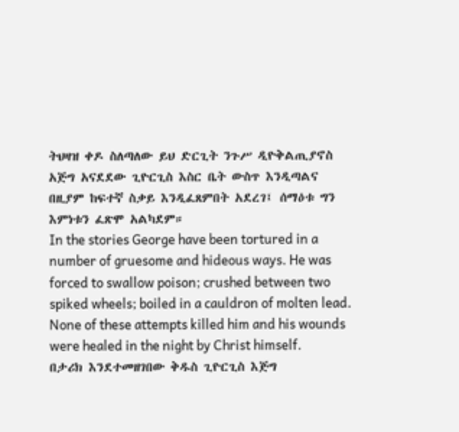ትህዛዝ ቀዶ ስለጣለው ይህ ድርጊት ንጉሥ ዲዮቅልጢያኖስ አጅግ አናደደው ጊዮርጊስ እስር ቤት ውስጥ እንዲጣልና በዚያም ከፍተኛ ስቃይ እንዲፈጸምበት አደረገ፤ ሰማዕቱ ግን እምነቱን ፈጽሞ አልካደም።
In the stories George have been tortured in a number of gruesome and hideous ways. He was forced to swallow poison; crushed between two spiked wheels; boiled in a cauldron of molten lead. None of these attempts killed him and his wounds were healed in the night by Christ himself.
በታሪክ እንደተመዘገበው ቅዱስ ጊዮርጊስ እጅግ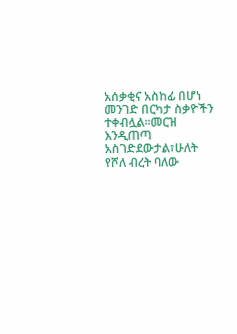አሰቃቂና አስከፊ በሆነ መንገድ በርካታ ስቃዮችን ተቀብሏል።መርዝ እንዲጠጣ አስገድደውታል፣ሁለት የሾለ ብረት ባለው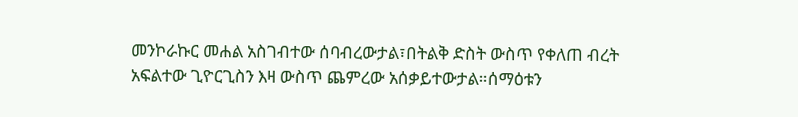መንኮራኩር መሐል አስገብተው ሰባብረውታል፣በትልቅ ድስት ውስጥ የቀለጠ ብረት አፍልተው ጊዮርጊስን እዛ ውስጥ ጨምረው አሰቃይተውታል።ሰማዕቱን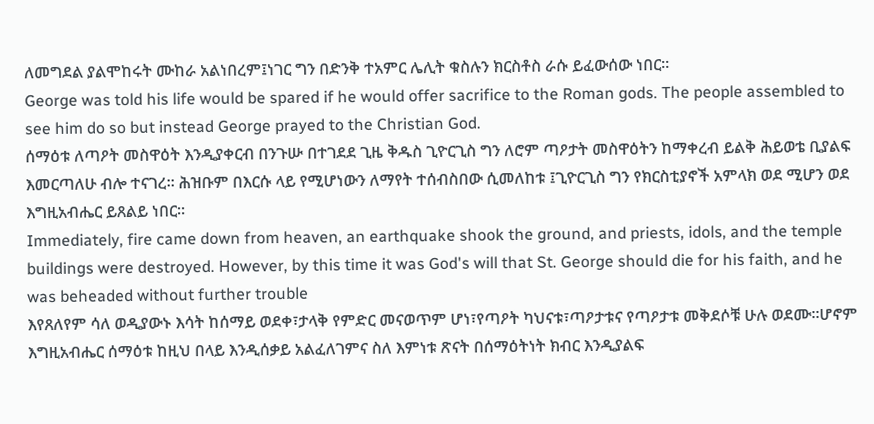ለመግደል ያልሞከሩት ሙከራ አልነበረም፤ነገር ግን በድንቅ ተአምር ሌሊት ቁስሉን ክርስቶስ ራሱ ይፈውሰው ነበር።
George was told his life would be spared if he would offer sacrifice to the Roman gods. The people assembled to see him do so but instead George prayed to the Christian God.
ሰማዕቱ ለጣዖት መስዋዕት እንዲያቀርብ በንጉሡ በተገደደ ጊዜ ቅዱስ ጊዮርጊስ ግን ለሮም ጣዖታት መስዋዕትን ከማቀረብ ይልቅ ሕይወቴ ቢያልፍ እመርጣለሁ ብሎ ተናገረ። ሕዝቡም በእርሱ ላይ የሚሆነውን ለማየት ተሰብስበው ሲመለከቱ ፤ጊዮርጊስ ግን የክርስቲያኖች አምላክ ወደ ሚሆን ወደ እግዚአብሔር ይጸልይ ነበር።
Immediately, fire came down from heaven, an earthquake shook the ground, and priests, idols, and the temple buildings were destroyed. However, by this time it was God's will that St. George should die for his faith, and he was beheaded without further trouble
እየጸለየም ሳለ ወዲያውኑ እሳት ከሰማይ ወደቀ፣ታላቅ የምድር መናወጥም ሆነ፣የጣዖት ካህናቱ፣ጣዖታቱና የጣዖታቱ መቅደሶቹ ሁሉ ወደሙ።ሆኖም እግዚአብሔር ሰማዕቱ ከዚህ በላይ እንዲሰቃይ አልፈለገምና ስለ እምነቱ ጽናት በሰማዕትነት ክብር እንዲያልፍ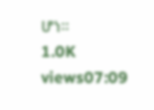ሆነ።
1.0K views07:09